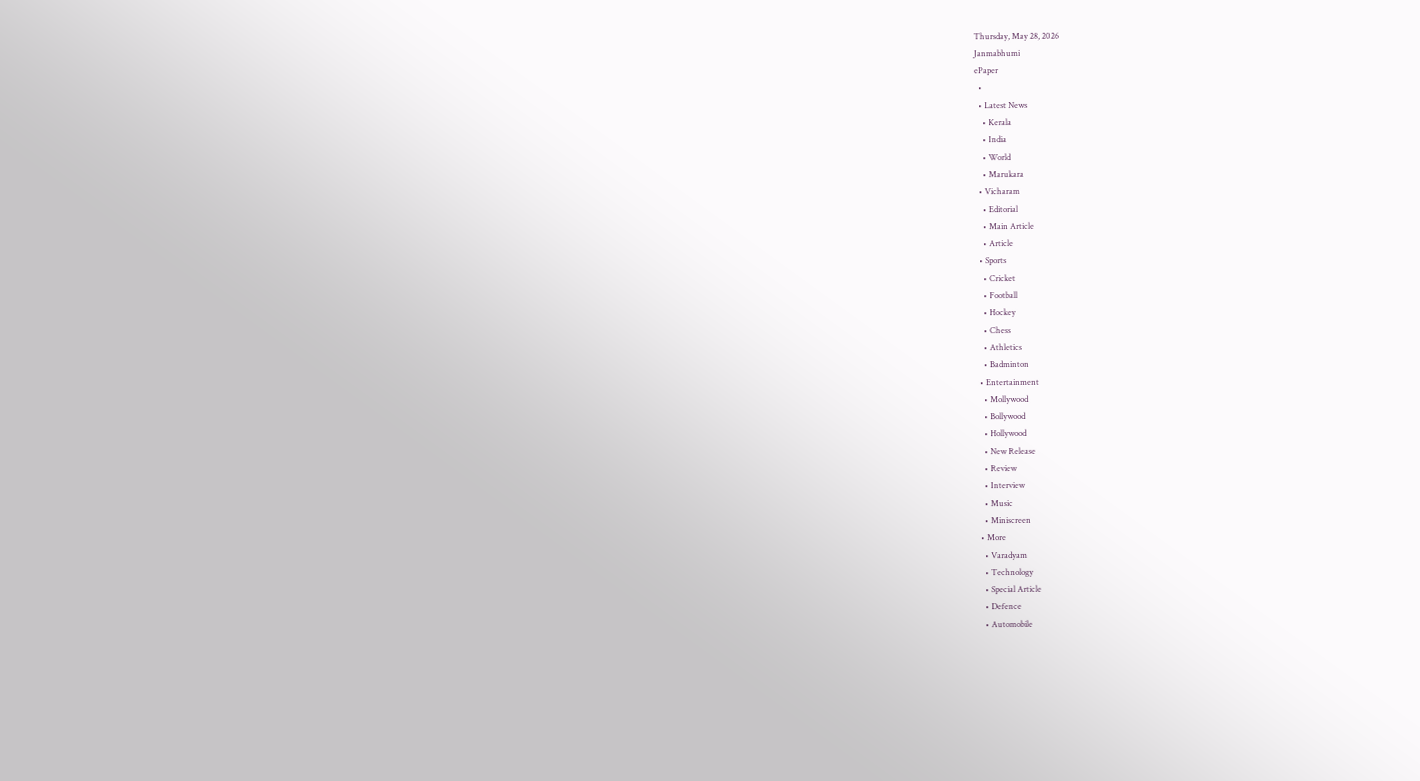Thursday, May 28, 2026
Janmabhumi
ePaper
  •
  • Latest News
    • Kerala
    • India
    • World
    • Marukara
  • Vicharam
    • Editorial
    • Main Article
    • Article
  • Sports
    • Cricket
    • Football
    • Hockey
    • Chess
    • Athletics
    • Badminton
  • Entertainment
    • Mollywood
    • Bollywood
    • Hollywood
    • New Release
    • Review
    • Interview
    • Music
    • Miniscreen
  • More
    • Varadyam
    • Technology
    • Special Article
    • Defence
    • Automobile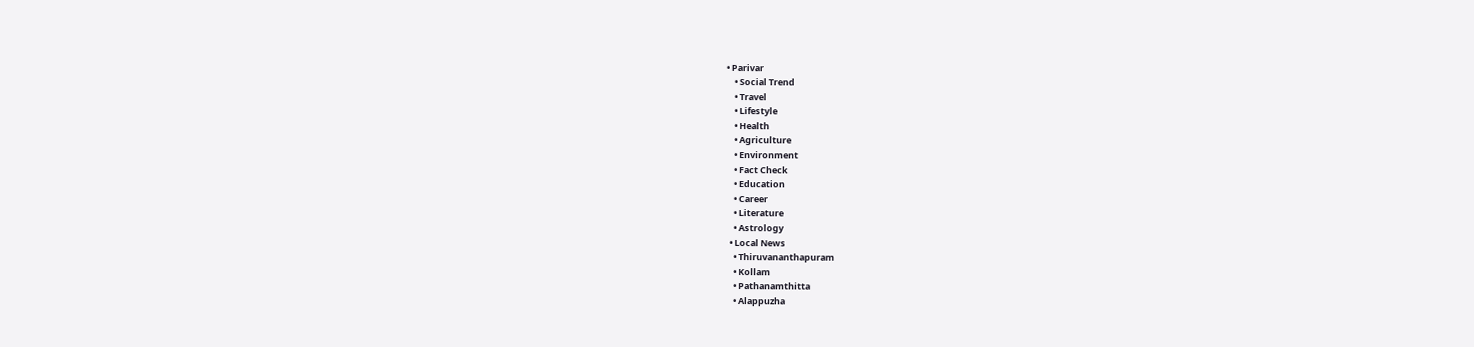• Parivar
    • Social Trend
    • Travel
    • Lifestyle
    • Health
    • Agriculture
    • Environment
    • Fact Check
    • Education
    • Career
    • Literature
    • Astrology
  • Local News
    • Thiruvananthapuram
    • Kollam
    • Pathanamthitta
    • Alappuzha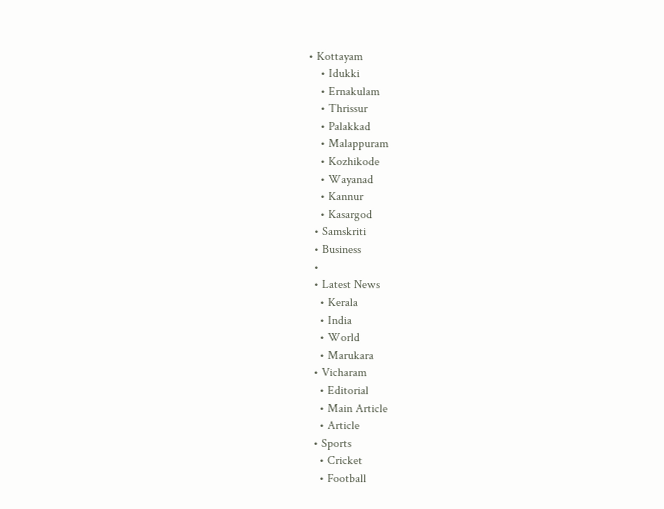• Kottayam
    • Idukki
    • Ernakulam
    • Thrissur
    • Palakkad
    • Malappuram
    • Kozhikode
    • Wayanad
    • Kannur
    • Kasargod
  • Samskriti
  • Business
  •
  • Latest News
    • Kerala
    • India
    • World
    • Marukara
  • Vicharam
    • Editorial
    • Main Article
    • Article
  • Sports
    • Cricket
    • Football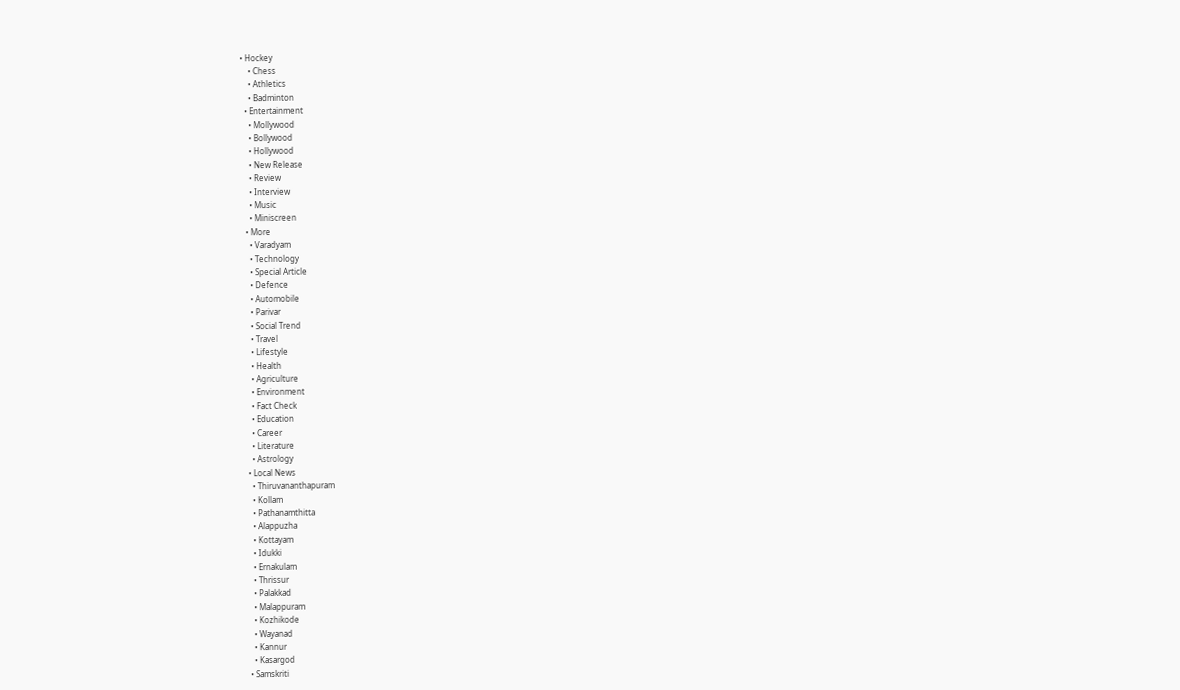• Hockey
    • Chess
    • Athletics
    • Badminton
  • Entertainment
    • Mollywood
    • Bollywood
    • Hollywood
    • New Release
    • Review
    • Interview
    • Music
    • Miniscreen
  • More
    • Varadyam
    • Technology
    • Special Article
    • Defence
    • Automobile
    • Parivar
    • Social Trend
    • Travel
    • Lifestyle
    • Health
    • Agriculture
    • Environment
    • Fact Check
    • Education
    • Career
    • Literature
    • Astrology
  • Local News
    • Thiruvananthapuram
    • Kollam
    • Pathanamthitta
    • Alappuzha
    • Kottayam
    • Idukki
    • Ernakulam
    • Thrissur
    • Palakkad
    • Malappuram
    • Kozhikode
    • Wayanad
    • Kannur
    • Kasargod
  • Samskriti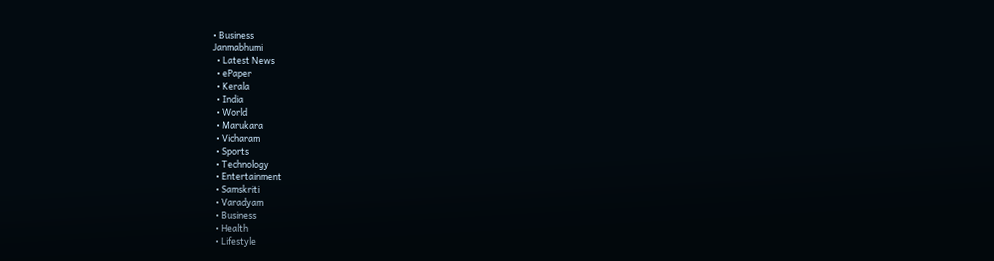• Business
Janmabhumi
  • Latest News
  • ePaper
  • Kerala
  • India
  • World
  • Marukara
  • Vicharam
  • Sports
  • Technology
  • Entertainment
  • Samskriti
  • Varadyam
  • Business
  • Health
  • Lifestyle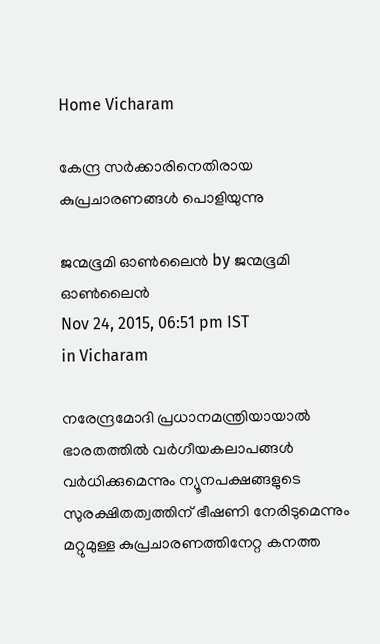Home Vicharam

കേന്ദ്ര സർക്കാരിനെതിരായ കുപ്രചാരണങ്ങൾ പൊളിയുന്നു

ജന്മഭൂമി ഓണ്‍ലൈന്‍ by ജന്മഭൂമി ഓണ്‍ലൈന്‍
Nov 24, 2015, 06:51 pm IST
in Vicharam

നരേന്ദ്രമോദി പ്രധാനമന്ത്രിയായാൽ ഭാരതത്തിൽ വർഗീയകലാപങ്ങൾ വർധിക്കുമെന്നും ന്യൂനപക്ഷങ്ങളുടെ സുരക്ഷിതത്വത്തിന് ഭീഷണി നേരിടുമെന്നും മറ്റുമുള്ള കുപ്രചാരണത്തിനേറ്റ കനത്ത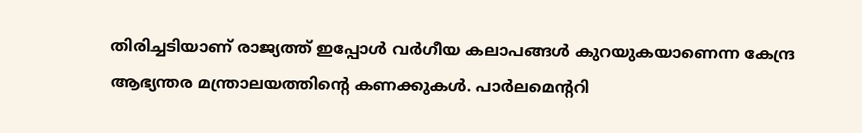തിരിച്ചടിയാണ് രാജ്യത്ത് ഇപ്പോൾ വർഗീയ കലാപങ്ങൾ കുറയുകയാണെന്ന കേന്ദ്ര ആഭ്യന്തര മന്ത്രാലയത്തിന്റെ കണക്കുകൾ. പാർലമെന്ററി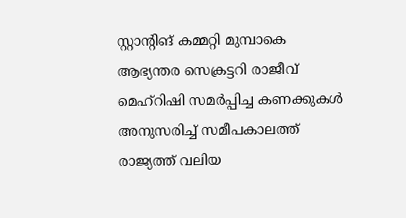സ്റ്റാന്റിങ് കമ്മറ്റി മുമ്പാകെ ആഭ്യന്തര സെക്രട്ടറി രാജീവ് മെഹ്‌റിഷി സമർപ്പിച്ച കണക്കുകൾ അനുസരിച്ച് സമീപകാലത്ത് രാജ്യത്ത് വലിയ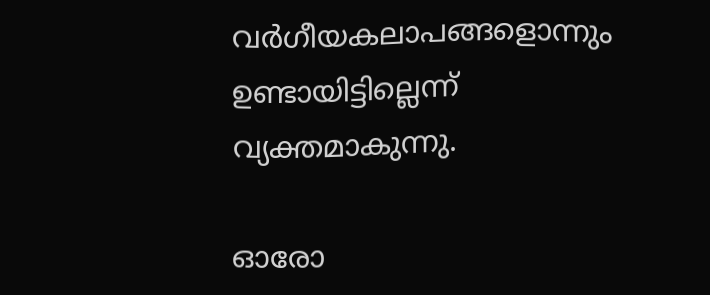വർഗീയകലാപങ്ങളൊന്നും ഉണ്ടായിട്ടില്ലെന്ന് വ്യക്തമാകുന്നു.

ഓരോ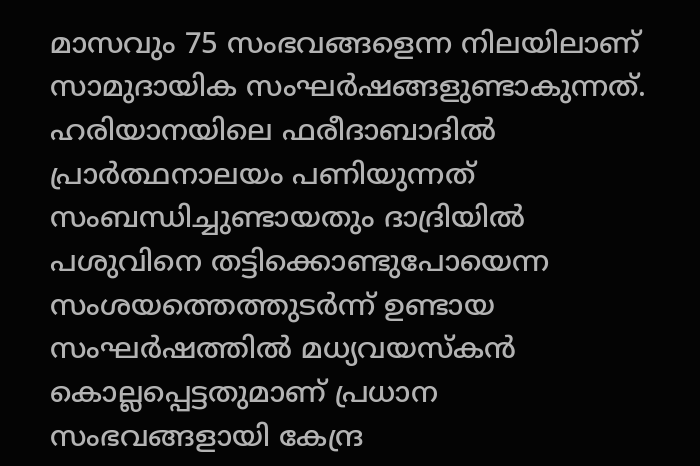മാസവും 75 സംഭവങ്ങളെന്ന നിലയിലാണ് സാമുദായിക സംഘർഷങ്ങളുണ്ടാകുന്നത്. ഹരിയാനയിലെ ഫരീദാബാദിൽ പ്രാർത്ഥനാലയം പണിയുന്നത് സംബന്ധിച്ചുണ്ടായതും ദാദ്രിയിൽ പശുവിനെ തട്ടിക്കൊണ്ടുപോയെന്ന സംശയത്തെത്തുടർന്ന് ഉണ്ടായ സംഘർഷത്തിൽ മധ്യവയസ്‌കൻ കൊല്ലപ്പെട്ടതുമാണ് പ്രധാന സംഭവങ്ങളായി കേന്ദ്ര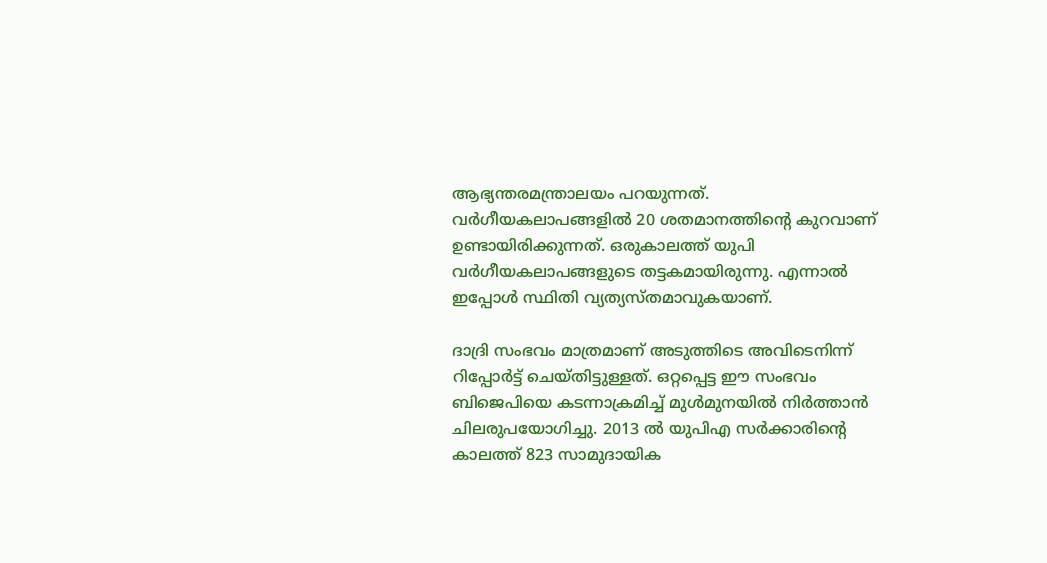ആഭ്യന്തരമന്ത്രാലയം പറയുന്നത്. വർഗീയകലാപങ്ങളിൽ 20 ശതമാനത്തിന്റെ കുറവാണ് ഉണ്ടായിരിക്കുന്നത്. ഒരുകാലത്ത് യുപി വർഗീയകലാപങ്ങളുടെ തട്ടകമായിരുന്നു. എന്നാൽ ഇപ്പോൾ സ്ഥിതി വ്യത്യസ്തമാവുകയാണ്.

ദാദ്രി സംഭവം മാത്രമാണ് അടുത്തിടെ അവിടെനിന്ന് റിപ്പോർട്ട് ചെയ്തിട്ടുള്ളത്. ഒറ്റപ്പെട്ട ഈ സംഭവം ബിജെപിയെ കടന്നാക്രമിച്ച് മുൾമുനയിൽ നിർത്താൻ ചിലരുപയോഗിച്ചു. 2013 ൽ യുപിഎ സർക്കാരിന്റെ കാലത്ത് 823 സാമുദായിക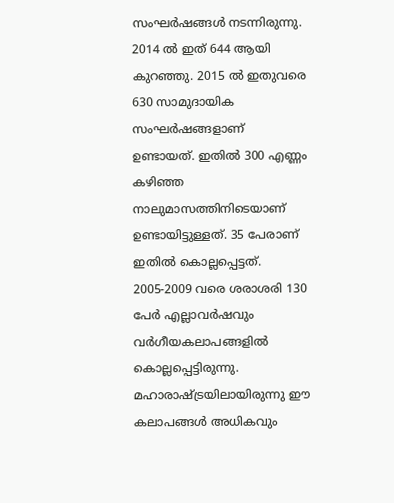സംഘർഷങ്ങൾ നടന്നിരുന്നു. 2014 ൽ ഇത് 644 ആയി കുറഞ്ഞു. 2015 ൽ ഇതുവരെ 630 സാമുദായിക സംഘർഷങ്ങളാണ് ഉണ്ടായത്. ഇതിൽ 300 എണ്ണം കഴിഞ്ഞ നാലുമാസത്തിനിടെയാണ് ഉണ്ടായിട്ടുള്ളത്. 35 പേരാണ് ഇതിൽ കൊല്ലപ്പെട്ടത്. 2005-2009 വരെ ശരാശരി 130 പേർ എല്ലാവർഷവും വർഗീയകലാപങ്ങളിൽ കൊല്ലപ്പെട്ടിരുന്നു. മഹാരാഷ്‌ട്രയിലായിരുന്നു ഈ കലാപങ്ങൾ അധികവും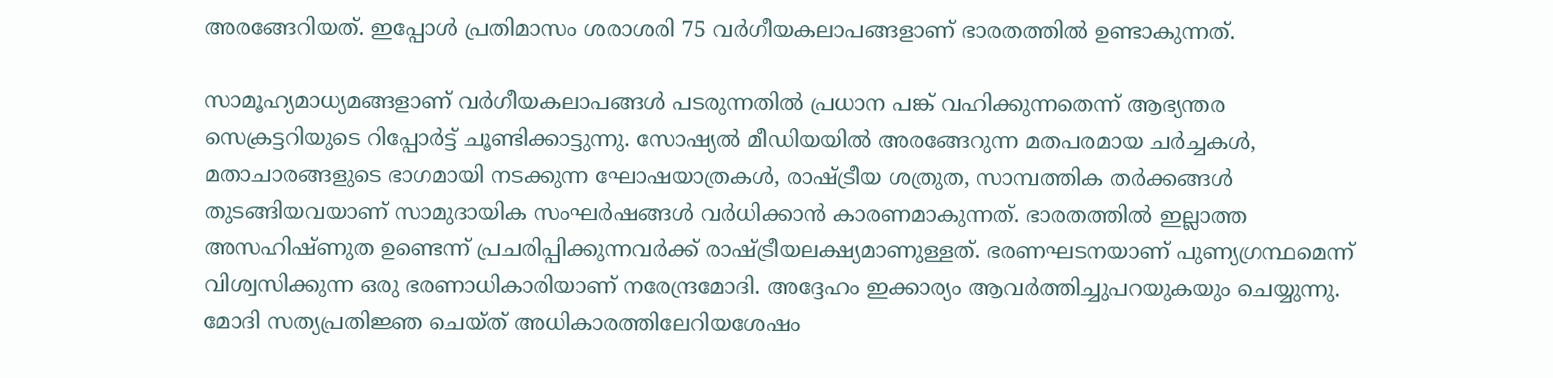അരങ്ങേറിയത്. ഇപ്പോൾ പ്രതിമാസം ശരാശരി 75 വർഗീയകലാപങ്ങളാണ് ഭാരതത്തിൽ ഉണ്ടാകുന്നത്.

സാമൂഹ്യമാധ്യമങ്ങളാണ് വർഗീയകലാപങ്ങൾ പടരുന്നതിൽ പ്രധാന പങ്ക് വഹിക്കുന്നതെന്ന് ആഭ്യന്തര സെക്രട്ടറിയുടെ റിപ്പോർട്ട് ചൂണ്ടിക്കാട്ടുന്നു. സോഷ്യൽ മീഡിയയിൽ അരങ്ങേറുന്ന മതപരമായ ചർച്ചകൾ, മതാചാരങ്ങളുടെ ഭാഗമായി നടക്കുന്ന ഘോഷയാത്രകൾ, രാഷ്‌ട്രീയ ശത്രുത, സാമ്പത്തിക തർക്കങ്ങൾ തുടങ്ങിയവയാണ് സാമുദായിക സംഘർഷങ്ങൾ വർധിക്കാൻ കാരണമാകുന്നത്. ഭാരതത്തിൽ ഇല്ലാത്ത അസഹിഷ്ണുത ഉണ്ടെന്ന് പ്രചരിപ്പിക്കുന്നവർക്ക് രാഷ്‌ട്രീയലക്ഷ്യമാണുള്ളത്. ഭരണഘടനയാണ് പുണ്യഗ്രന്ഥമെന്ന് വിശ്വസിക്കുന്ന ഒരു ഭരണാധികാരിയാണ് നരേന്ദ്രമോദി. അദ്ദേഹം ഇക്കാര്യം ആവർത്തിച്ചുപറയുകയും ചെയ്യുന്നു. മോദി സത്യപ്രതിജ്ഞ ചെയ്ത് അധികാരത്തിലേറിയശേഷം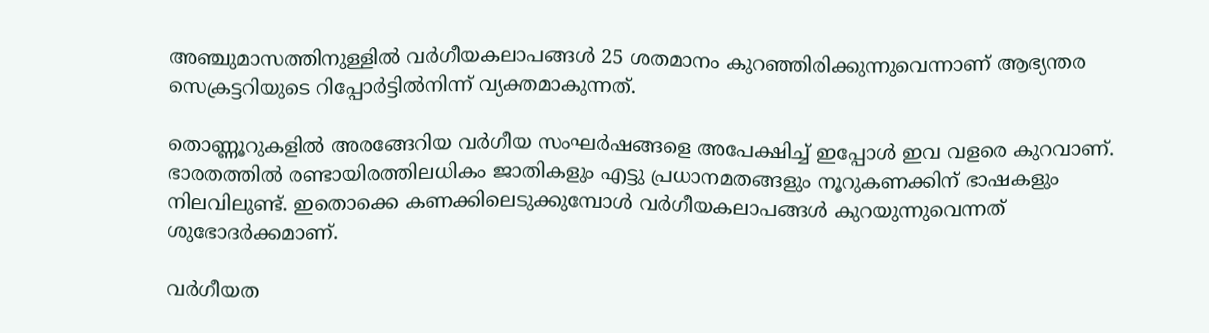അഞ്ചുമാസത്തിനുള്ളിൽ വർഗീയകലാപങ്ങൾ 25 ശതമാനം കുറഞ്ഞിരിക്കുന്നുവെന്നാണ് ആഭ്യന്തര സെക്രട്ടറിയുടെ റിപ്പോർട്ടിൽനിന്ന് വ്യക്തമാകുന്നത്.

തൊണ്ണൂറുകളിൽ അരങ്ങേറിയ വർഗീയ സംഘർഷങ്ങളെ അപേക്ഷിച്ച് ഇപ്പോൾ ഇവ വളരെ കുറവാണ്. ഭാരതത്തിൽ രണ്ടായിരത്തിലധികം ജാതികളും എട്ടു പ്രധാനമതങ്ങളും നൂറുകണക്കിന് ഭാഷകളും നിലവിലുണ്ട്. ഇതൊക്കെ കണക്കിലെടുക്കുമ്പോൾ വർഗീയകലാപങ്ങൾ കുറയുന്നുവെന്നത് ശുഭോദർക്കമാണ്.

വർഗീയത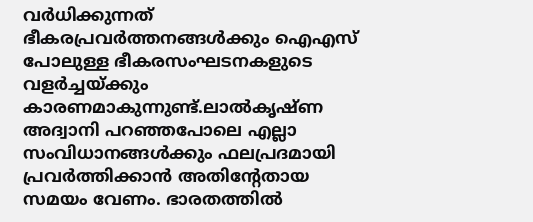വർധിക്കുന്നത് ഭീകരപ്രവർത്തനങ്ങൾക്കും ഐഎസ് പോലുള്ള ഭീകരസംഘടനകളുടെ വളർച്ചയ്‌ക്കും കാരണമാകുന്നുണ്ട്.ലാൽകൃഷ്ണ അദ്വാനി പറഞ്ഞപോലെ എല്ലാ സംവിധാനങ്ങൾക്കും ഫലപ്രദമായി പ്രവർത്തിക്കാൻ അതിന്റേതായ സമയം വേണം. ഭാരതത്തിൽ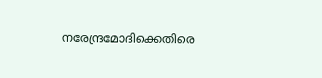നരേന്ദ്രമോദിക്കെതിരെ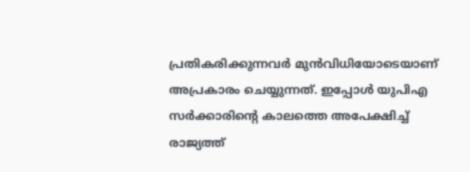പ്രതികരിക്കുന്നവർ മുൻവിധിയോടെയാണ് അപ്രകാരം ചെയ്യുന്നത്. ഇപ്പോൾ യുപിഎ സർക്കാരിന്റെ കാലത്തെ അപേക്ഷിച്ച് രാജ്യത്ത്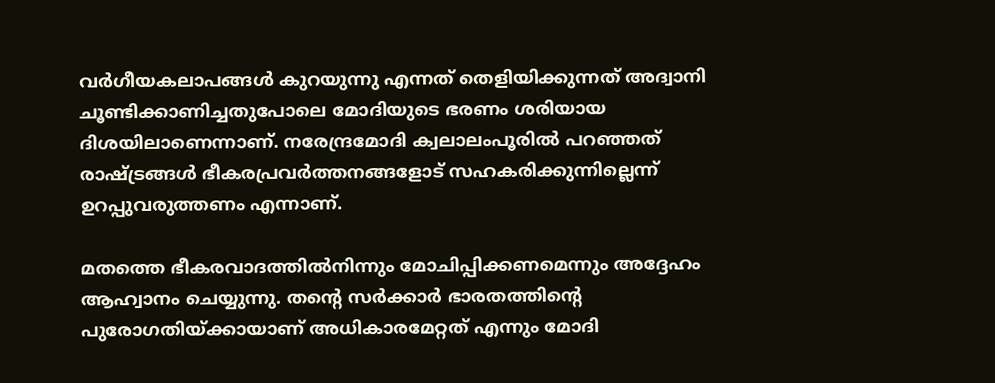വർഗീയകലാപങ്ങൾ കുറയുന്നു എന്നത് തെളിയിക്കുന്നത് അദ്വാനി ചൂണ്ടിക്കാണിച്ചതുപോലെ മോദിയുടെ ഭരണം ശരിയായ ദിശയിലാണെന്നാണ്. നരേന്ദ്രമോദി ക്വലാലംപൂരിൽ പറഞ്ഞത് രാഷ്‌ട്രങ്ങൾ ഭീകരപ്രവർത്തനങ്ങളോട് സഹകരിക്കുന്നില്ലെന്ന് ഉറപ്പുവരുത്തണം എന്നാണ്.

മതത്തെ ഭീകരവാദത്തിൽനിന്നും മോചിപ്പിക്കണമെന്നും അദ്ദേഹം ആഹ്വാനം ചെയ്യുന്നു. തന്റെ സർക്കാർ ഭാരതത്തിന്റെ പുരോഗതിയ്‌ക്കായാണ് അധികാരമേറ്റത് എന്നും മോദി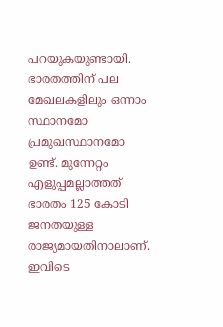പറയുകയുണ്ടായി. ഭാരതത്തിന് പല മേഖലകളിലും ഒന്നാം സ്ഥാനമോ പ്രമുഖസ്ഥാനമോ ഉണ്ട്. മുന്നേറ്റം എളുപ്പമല്ലാത്തത് ഭാരതം 125 കോടി ജനതയുള്ള രാജ്യമായതിനാലാണ്. ഇവിടെ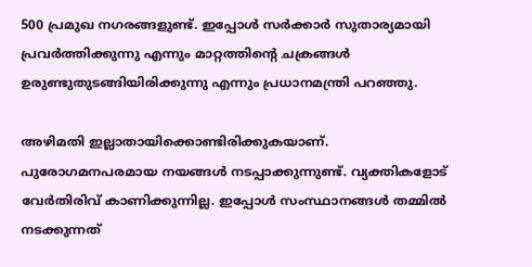500 പ്രമുഖ നഗരങ്ങളുണ്ട്. ഇപ്പോൾ സർക്കാർ സുതാര്യമായി പ്രവർത്തിക്കുന്നു എന്നും മാറ്റത്തിന്റെ ചക്രങ്ങൾ ഉരുണ്ടുതുടങ്ങിയിരിക്കുന്നു എന്നും പ്രധാനമന്ത്രി പറഞ്ഞു.

അഴിമതി ഇല്ലാതായിക്കൊണ്ടിരിക്കുകയാണ്. പുരോഗമനപരമായ നയങ്ങൾ നടപ്പാക്കുന്നുണ്ട്. വ്യക്തികളോട് വേർതിരിവ് കാണിക്കുന്നില്ല. ഇപ്പോൾ സംസ്ഥാനങ്ങൾ തമ്മിൽ നടക്കുന്നത്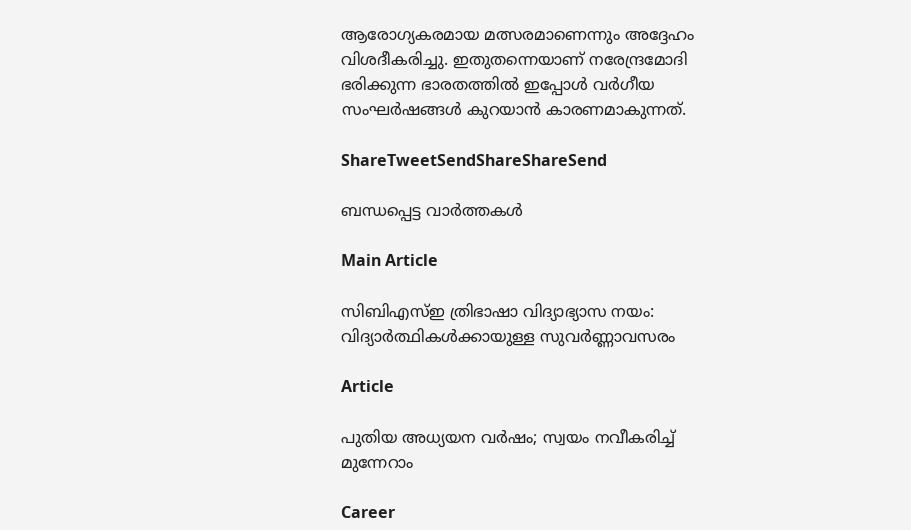ആരോഗ്യകരമായ മത്സരമാണെന്നും അദ്ദേഹം വിശദീകരിച്ചു. ഇതുതന്നെയാണ് നരേന്ദ്രമോദി ഭരിക്കുന്ന ഭാരതത്തിൽ ഇപ്പോൾ വർഗീയ സംഘർഷങ്ങൾ കുറയാൻ കാരണമാകുന്നത്.

ShareTweetSendShareShareSend

ബന്ധപ്പെട്ട വാര്‍ത്തകള്‍

Main Article

സിബിഎസ്ഇ ത്രിഭാഷാ വിദ്യാഭ്യാസ നയം: വിദ്യാര്‍ത്ഥികള്‍ക്കായുള്ള സുവര്‍ണ്ണാവസരം

Article

പുതിയ അധ്യയന വര്‍ഷം; സ്വയം നവീകരിച്ച് മുന്നേറാം

Career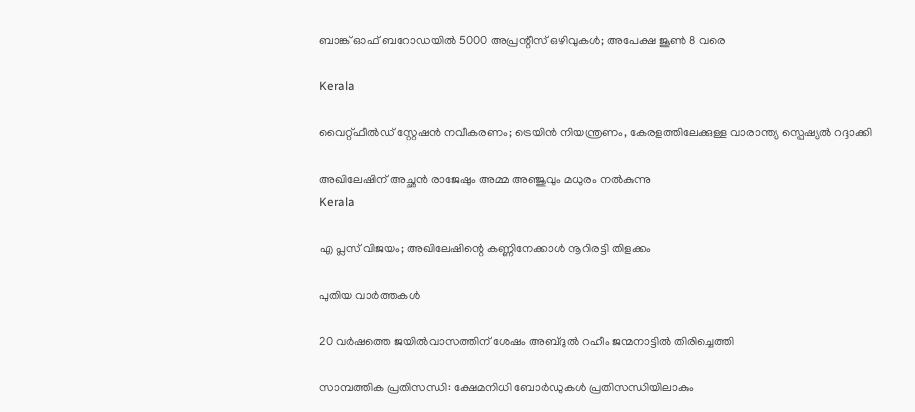ബാങ്ക് ഓഫ് ബറോഡയില്‍ 5000 അപ്രന്റീസ് ഒഴിവുകള്‍; അപേക്ഷ ജൂണ്‍ 8 വരെ

Kerala

വൈറ്റ്ഫീൽഡ് സ്റ്റേഷൻ നവീകരണം; ട്രെയിന്‍ നിയന്ത്രണം, കേരളത്തിലേക്കുള്ള വാരാന്ത്യ സ്പെഷ്യൽ റദ്ദാക്കി

അഖിലേഷിന് അച്ഛന്‍ രാജേഷും അമ്മ അഞ്ജുവും മധുരം നല്‍കുന്നു
Kerala

എ പ്ലസ് വിജയം; അഖിലേഷിന്റെ കണ്ണിനേക്കാള്‍ നൂറിരട്ടി തിളക്കം

പുതിയ വാര്‍ത്തകള്‍

20 വർഷത്തെ ജയിൽവാസത്തിന് ശേഷം അബ്ദുൽ റഹീം ജന്മനാട്ടില്‍ തിരിച്ചെത്തി

സാമ്പത്തിക പ്രതിസന്ധി: ക്ഷേമനിധി ബോര്‍ഡുകള്‍ പ്രതിസന്ധിയിലാകും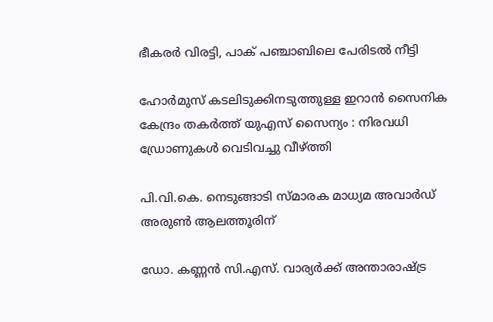ഭീകരർ വിരട്ടി, പാക് പഞ്ചാബിലെ പേരിടൽ നീട്ടി

ഹോർമുസ് കടലിടുക്കിനടുത്തുള്ള ഇറാൻ സൈനിക കേന്ദ്രം തകർത്ത് യുഎസ് സൈന്യം : നിരവധി ഡ്രോണുകൾ വെടിവച്ചു വീഴ്‌ത്തി

പി.വി.കെ. നെടുങ്ങാടി സ്മാരക മാധ്യമ അവാര്‍ഡ് അരുണ്‍ ആലത്തൂരിന്

ഡോ. കണ്ണന്‍ സി.എസ്. വാര്യര്‍ക്ക് അന്താരാഷ്‌ട്ര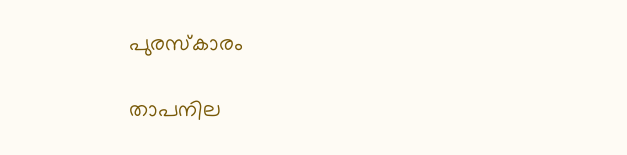പുരസ്‌കാരം

താപനില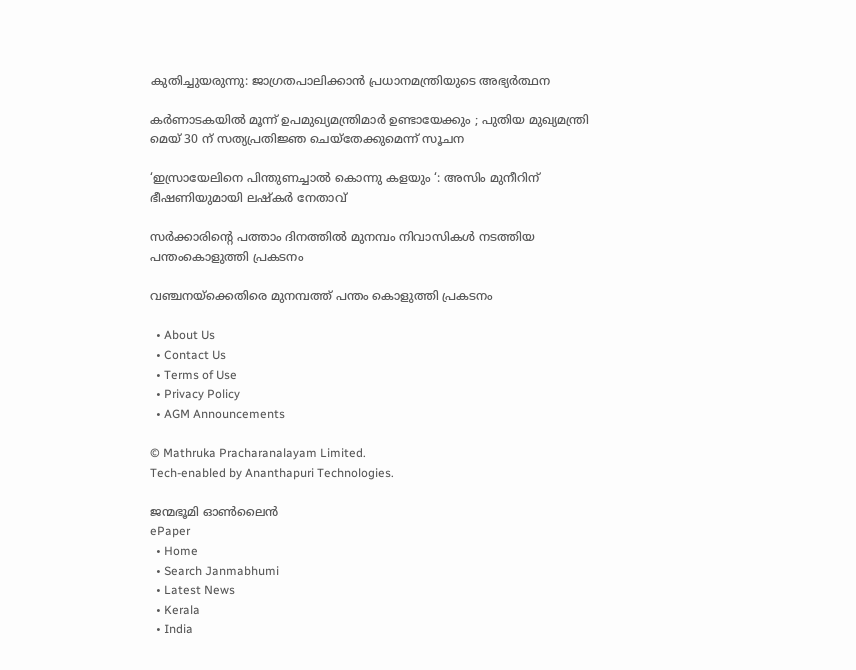കുതിച്ചുയരുന്നു: ജാഗ്രതപാലിക്കാന്‍ പ്രധാനമന്ത്രിയുടെ അഭ്യര്‍ത്ഥന

കർണാടകയിൽ മൂന്ന് ഉപമുഖ്യമന്ത്രിമാർ ഉണ്ടായേക്കും ; പുതിയ മുഖ്യമന്ത്രി മെയ് 30 ന് സത്യപ്രതിജ്ഞ ചെയ്തേക്കുമെന്ന് സൂചന

‘ഇസ്രായേലിനെ പിന്തുണച്ചാൽ കൊന്നു കളയും ‘: അസിം മുനീറിന് ഭീഷണിയുമായി ലഷ്‌കർ നേതാവ്

സര്‍ക്കാരിന്റെ പത്താം ദിനത്തില്‍ മുനമ്പം നിവാസികള്‍ നടത്തിയ പന്തംകൊളുത്തി പ്രകടനം

വഞ്ചനയ്‌ക്കെതിരെ മുനമ്പത്ത് പന്തം കൊളുത്തി പ്രകടനം

  • About Us
  • Contact Us
  • Terms of Use
  • Privacy Policy
  • AGM Announcements

© Mathruka Pracharanalayam Limited.
Tech-enabled by Ananthapuri Technologies.

ജന്മഭൂമി ഓണ്‍ലൈന്‍
ePaper
  • Home
  • Search Janmabhumi
  • Latest News
  • Kerala
  • India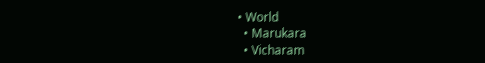• World
  • Marukara
  • Vicharam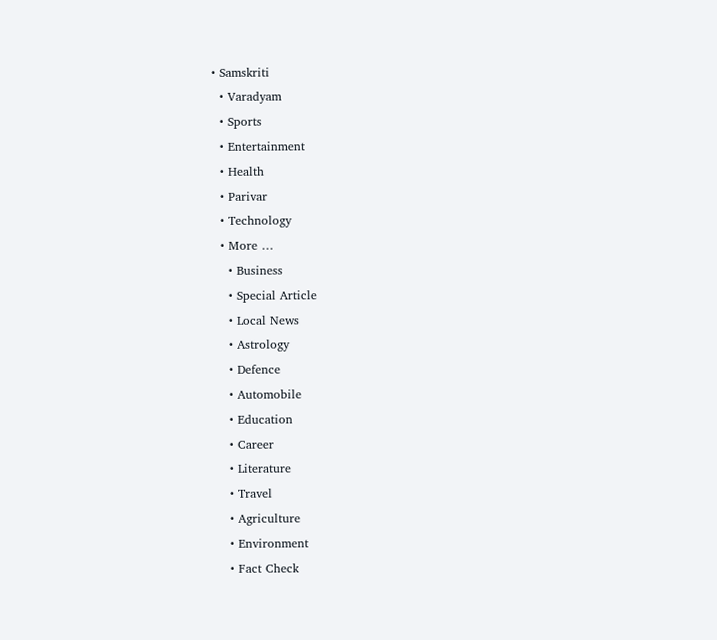• Samskriti
  • Varadyam
  • Sports
  • Entertainment
  • Health
  • Parivar
  • Technology
  • More …
    • Business
    • Special Article
    • Local News
    • Astrology
    • Defence
    • Automobile
    • Education
    • Career
    • Literature
    • Travel
    • Agriculture
    • Environment
    • Fact Check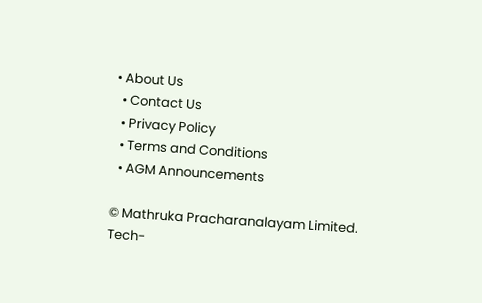• About Us
  • Contact Us
  • Privacy Policy
  • Terms and Conditions
  • AGM Announcements

© Mathruka Pracharanalayam Limited.
Tech-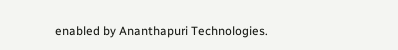enabled by Ananthapuri Technologies.